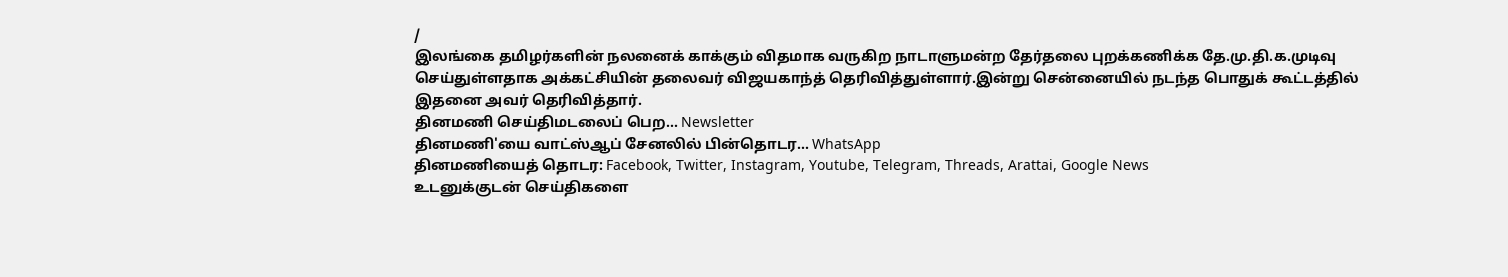/
இலங்கை தமிழர்களின் நலனைக் காக்கும் விதமாக வருகிற நாடாளுமன்ற தேர்தலை புறக்கணிக்க தே.மு.தி.க.முடிவு செய்துள்ளதாக அக்கட்சியின் தலைவர் விஜயகாந்த் தெரிவித்துள்ளார்.இன்று சென்னையில் நடந்த பொதுக் கூட்டத்தில் இதனை அவர் தெரிவித்தார்.
தினமணி செய்திமடலைப் பெற... Newsletter
தினமணி'யை வாட்ஸ்ஆப் சேனலில் பின்தொடர... WhatsApp
தினமணியைத் தொடர: Facebook, Twitter, Instagram, Youtube, Telegram, Threads, Arattai, Google News
உடனுக்குடன் செய்திகளை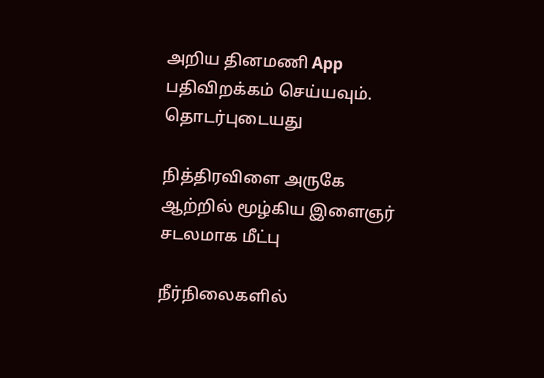அறிய தினமணி App பதிவிறக்கம் செய்யவும்.
தொடர்புடையது

நித்திரவிளை அருகே ஆற்றில் மூழ்கிய இளைஞர் சடலமாக மீட்பு

நீர்நிலைகளில்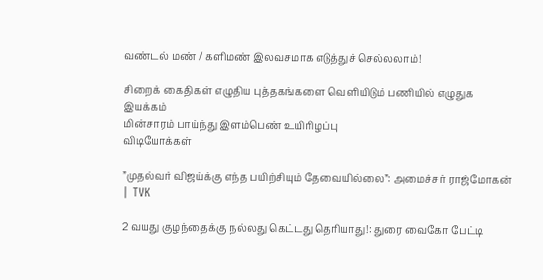வண்டல் மண் / களிமண் இலவசமாக எடுத்துச் செல்லலாம்!

சிறைக் கைதிகள் எழுதிய புத்தகங்களை வெளியிடும் பணியில் எழுதுக இயக்கம்
மின்சாரம் பாய்ந்து இளம்பெண் உயிரிழப்பு
விடியோக்கள்

”முதல்வர் விஜய்க்கு எந்த பயிற்சியும் தேவையில்லை”: அமைச்சர் ராஜ்மோகன் | TVK

2 வயது குழந்தைக்கு நல்லது கெட்டது தெரியாது!: துரை வைகோ பேட்டி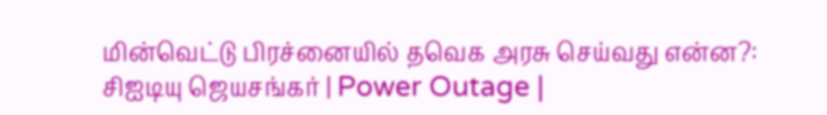மின்வெட்டு பிரச்னையில் தவெக அரசு செய்வது என்ன?: சிஐடியு ஜெயசங்கர் | Power Outage |